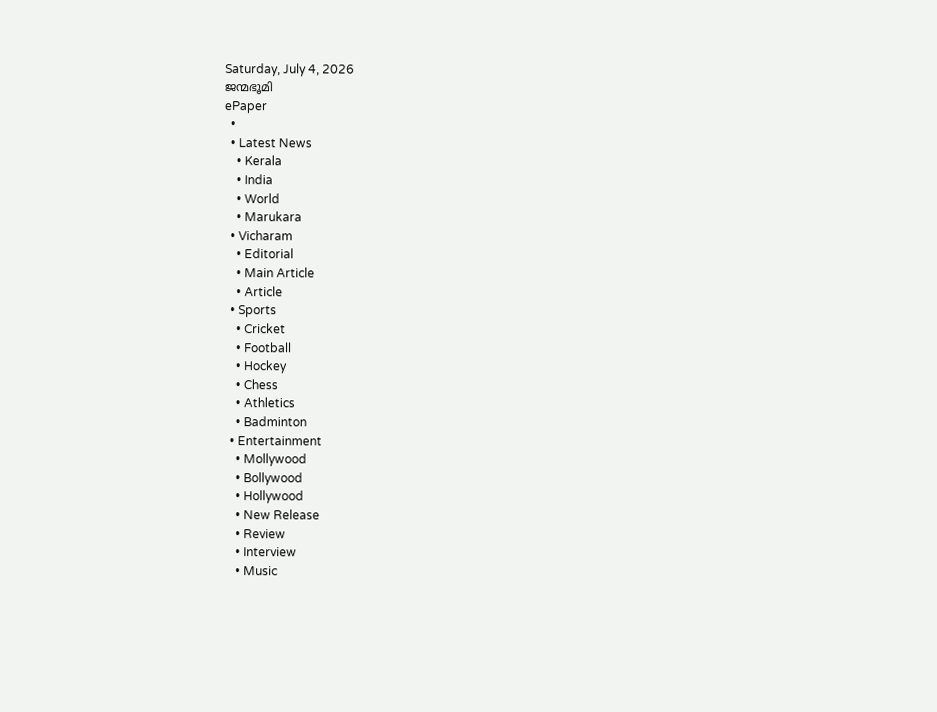Saturday, July 4, 2026
ജന്മഭൂമി
ePaper
  •
  • Latest News
    • Kerala
    • India
    • World
    • Marukara
  • Vicharam
    • Editorial
    • Main Article
    • Article
  • Sports
    • Cricket
    • Football
    • Hockey
    • Chess
    • Athletics
    • Badminton
  • Entertainment
    • Mollywood
    • Bollywood
    • Hollywood
    • New Release
    • Review
    • Interview
    • Music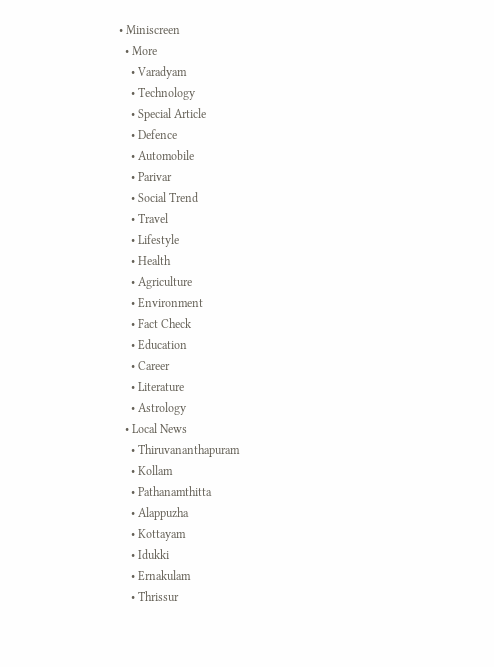• Miniscreen
  • More
    • Varadyam
    • Technology
    • Special Article
    • Defence
    • Automobile
    • Parivar
    • Social Trend
    • Travel
    • Lifestyle
    • Health
    • Agriculture
    • Environment
    • Fact Check
    • Education
    • Career
    • Literature
    • Astrology
  • Local News
    • Thiruvananthapuram
    • Kollam
    • Pathanamthitta
    • Alappuzha
    • Kottayam
    • Idukki
    • Ernakulam
    • Thrissur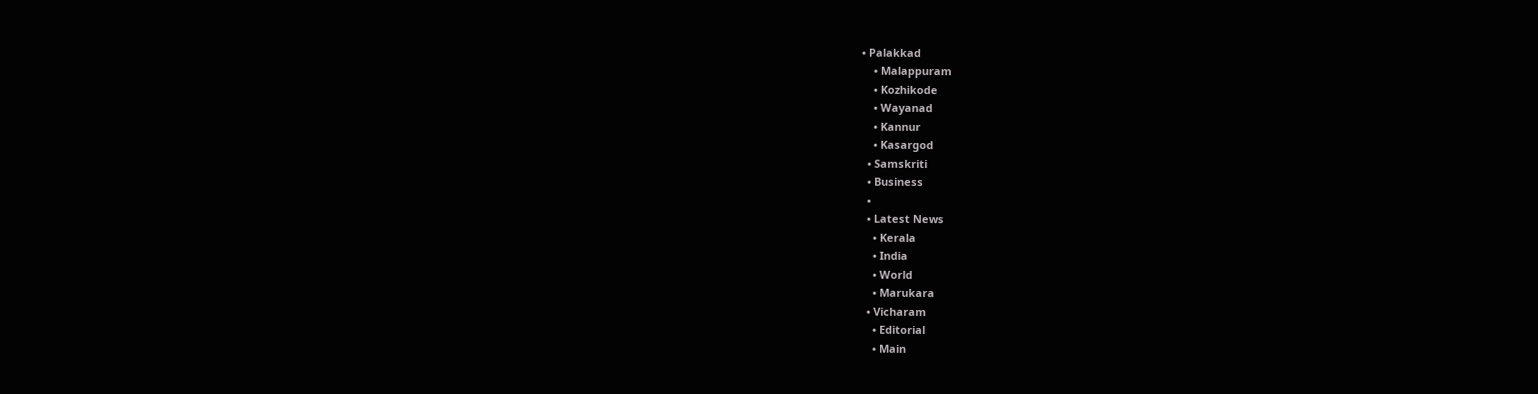• Palakkad
    • Malappuram
    • Kozhikode
    • Wayanad
    • Kannur
    • Kasargod
  • Samskriti
  • Business
  •
  • Latest News
    • Kerala
    • India
    • World
    • Marukara
  • Vicharam
    • Editorial
    • Main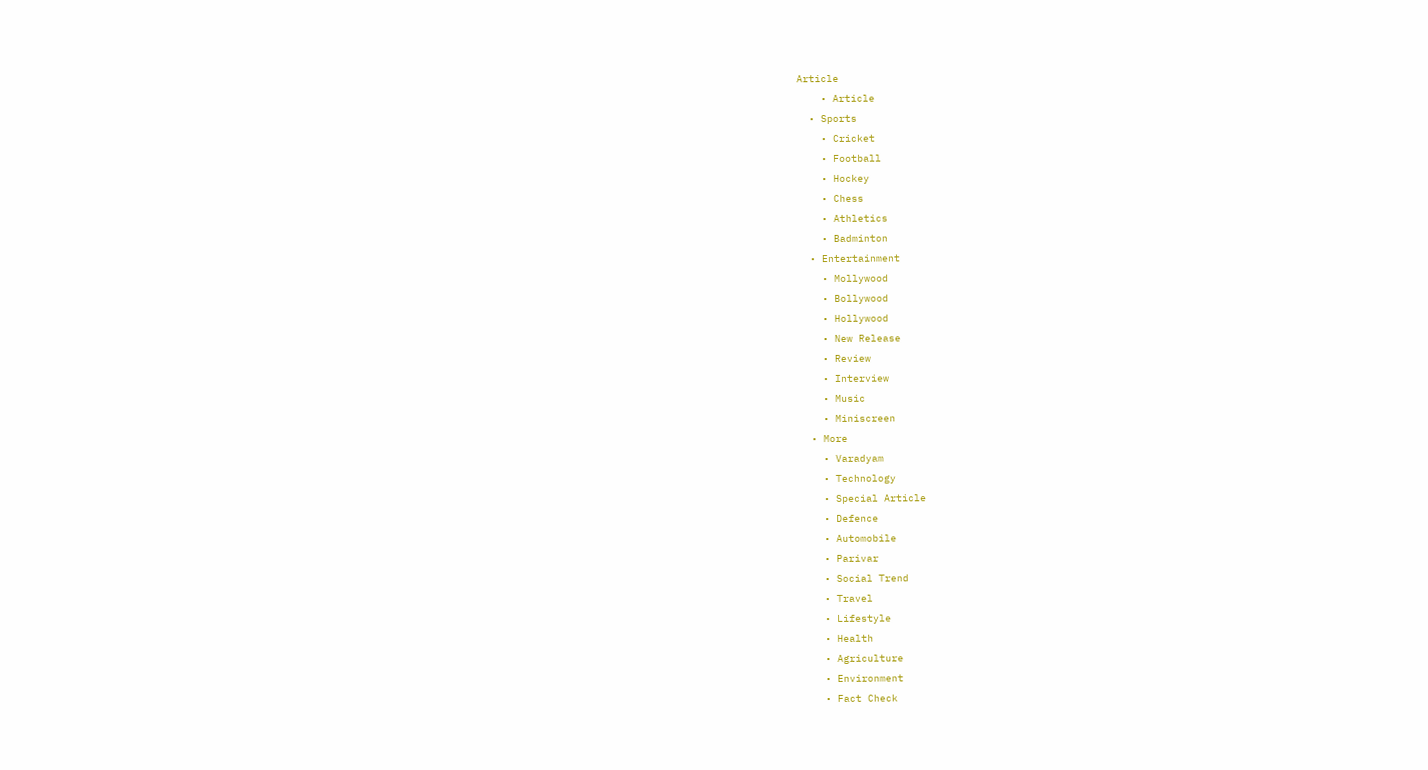Article
    • Article
  • Sports
    • Cricket
    • Football
    • Hockey
    • Chess
    • Athletics
    • Badminton
  • Entertainment
    • Mollywood
    • Bollywood
    • Hollywood
    • New Release
    • Review
    • Interview
    • Music
    • Miniscreen
  • More
    • Varadyam
    • Technology
    • Special Article
    • Defence
    • Automobile
    • Parivar
    • Social Trend
    • Travel
    • Lifestyle
    • Health
    • Agriculture
    • Environment
    • Fact Check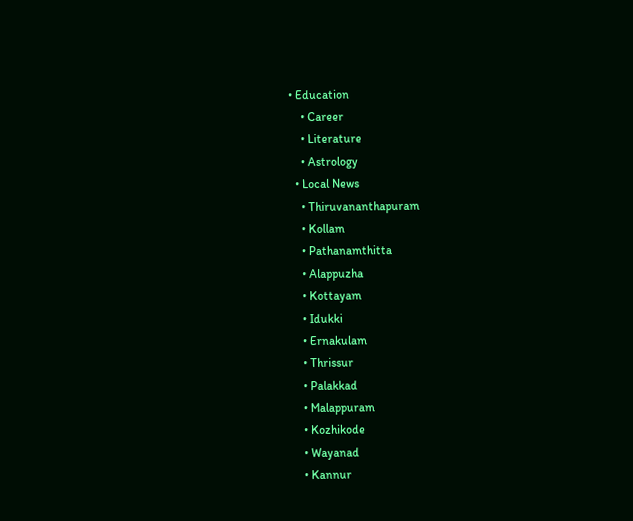• Education
    • Career
    • Literature
    • Astrology
  • Local News
    • Thiruvananthapuram
    • Kollam
    • Pathanamthitta
    • Alappuzha
    • Kottayam
    • Idukki
    • Ernakulam
    • Thrissur
    • Palakkad
    • Malappuram
    • Kozhikode
    • Wayanad
    • Kannur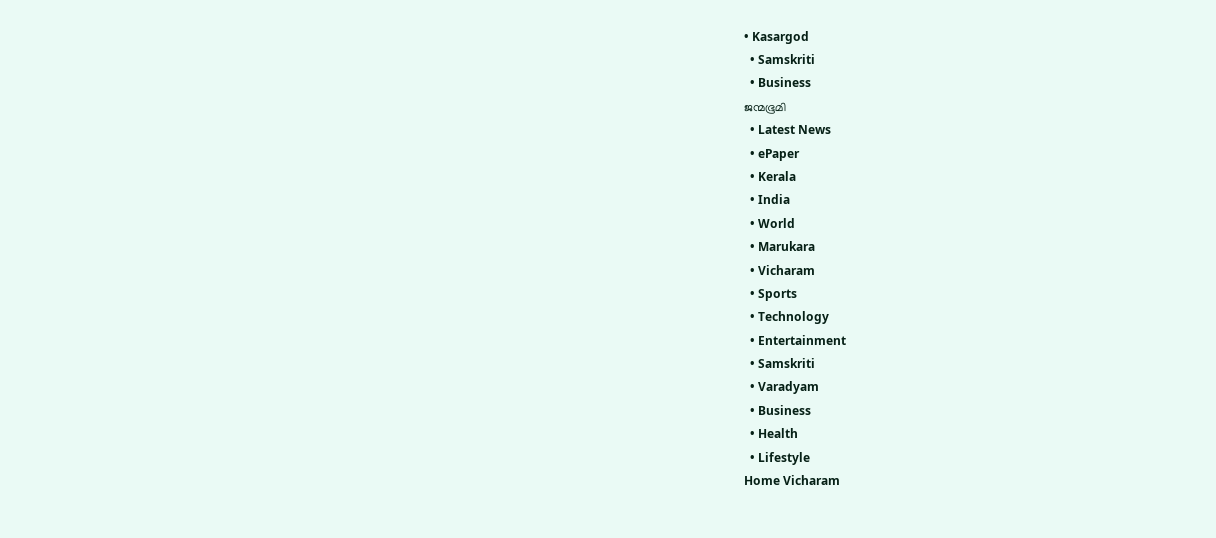• Kasargod
  • Samskriti
  • Business
ജന്മഭൂമി
  • Latest News
  • ePaper
  • Kerala
  • India
  • World
  • Marukara
  • Vicharam
  • Sports
  • Technology
  • Entertainment
  • Samskriti
  • Varadyam
  • Business
  • Health
  • Lifestyle
Home Vicharam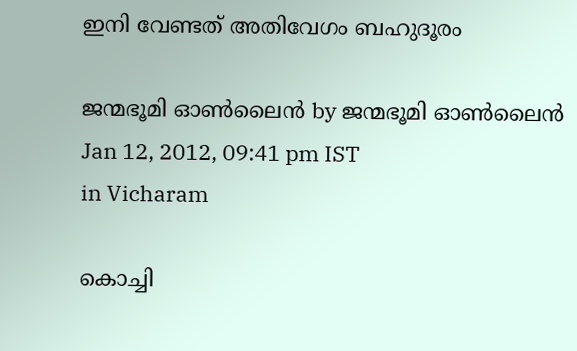ഇനി വേണ്ടത്‌ അതിവേഗം ബഹുദൂരം

ജന്മഭൂമി ഓണ്‍ലൈന്‍ by ജന്മഭൂമി ഓണ്‍ലൈന്‍
Jan 12, 2012, 09:41 pm IST
in Vicharam

കൊച്ചി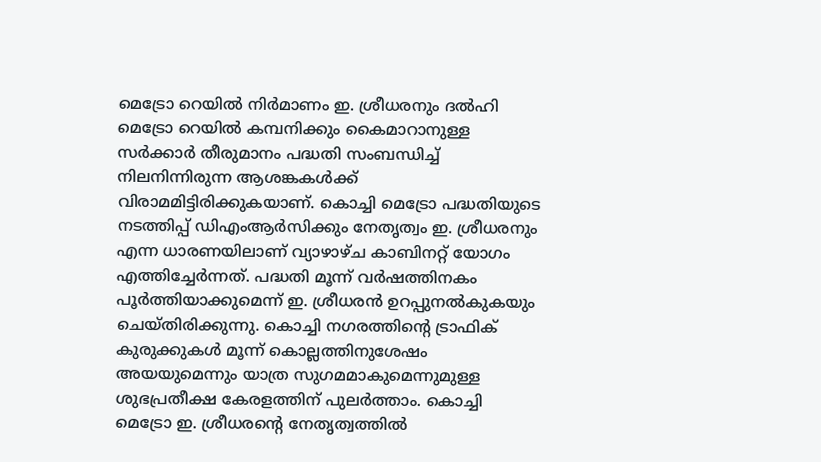മെട്രോ റെയില്‍ നിര്‍മാണം ഇ. ശ്രീധരനും ദല്‍ഹി മെട്രോ റെയില്‍ കമ്പനിക്കും കൈമാറാനുള്ള സര്‍ക്കാര്‍ തീരുമാനം പദ്ധതി സംബന്ധിച്ച്‌ നിലനിന്നിരുന്ന ആശങ്കകള്‍ക്ക്‌ വിരാമമിട്ടിരിക്കുകയാണ്‌. കൊച്ചി മെട്രോ പദ്ധതിയുടെ നടത്തിപ്പ്‌ ഡിഎംആര്‍സിക്കും നേതൃത്വം ഇ. ശ്രീധരനും എന്ന ധാരണയിലാണ്‌ വ്യാഴാഴ്ച കാബിനറ്റ്‌ യോഗം എത്തിച്ചേര്‍ന്നത്‌. പദ്ധതി മൂന്ന്‌ വര്‍ഷത്തിനകം പൂര്‍ത്തിയാക്കുമെന്ന്‌ ഇ. ശ്രീധരന്‍ ഉറപ്പുനല്‍കുകയും ചെയ്തിരിക്കുന്നു. കൊച്ചി നഗരത്തിന്റെ ട്രാഫിക്‌ കുരുക്കുകള്‍ മൂന്ന്‌ കൊല്ലത്തിനുശേഷം അയയുമെന്നും യാത്ര സുഗമമാകുമെന്നുമുള്ള ശുഭപ്രതീക്ഷ കേരളത്തിന്‌ പുലര്‍ത്താം. കൊച്ചി മെട്രോ ഇ. ശ്രീധരന്റെ നേതൃത്വത്തില്‍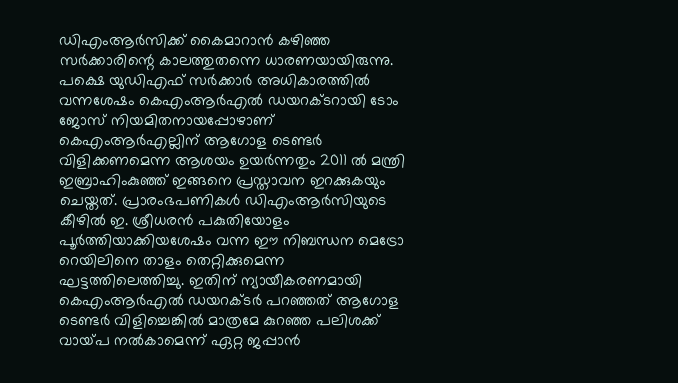ഡിഎംആര്‍സിക്ക്‌ കൈമാറാന്‍ കഴിഞ്ഞ സര്‍ക്കാരിന്റെ കാലത്തുതന്നെ ധാരണയായിരുന്നു.
പക്ഷെ യുഡിഎഫ്‌ സര്‍ക്കാര്‍ അധികാരത്തില്‍ വന്നശേഷം കെഎംആര്‍എല്‍ ഡയറക്ടറായി ടോം ജോസ്‌ നിയമിതനായപ്പോഴാണ്‌ കെഎംആര്‍എല്ലിന്‌ ആഗോള ടെണ്ടര്‍ വിളിക്കണമെന്ന ആശയം ഉയര്‍ന്നതും 2011 ല്‍ മന്ത്രി ഇബ്രാഹിംകുഞ്ഞ്‌ ഇങ്ങനെ പ്രസ്താവന ഇറക്കുകയും ചെയ്തത്‌. പ്രാരംഭപണികള്‍ ഡിഎംആര്‍സിയുടെ കീഴില്‍ ഇ. ശ്രീധരന്‍ പകുതിയോളം പൂര്‍ത്തിയാക്കിയശേഷം വന്ന ഈ നിബന്ധന മെട്രോ റെയിലിനെ താളം തെറ്റിക്കുമെന്ന ഘട്ടത്തിലെത്തിച്ചു. ഇതിന്‌ ന്യായീകരണമായി കെഎംആര്‍എല്‍ ഡയറക്ടര്‍ പറഞ്ഞത്‌ ആഗോള ടെണ്ടര്‍ വിളിച്ചെങ്കില്‍ മാത്രമേ കുറഞ്ഞ പലിശക്ക്‌ വായ്‌പ നല്‍കാമെന്ന്‌ ഏറ്റ ജപ്പാന്‍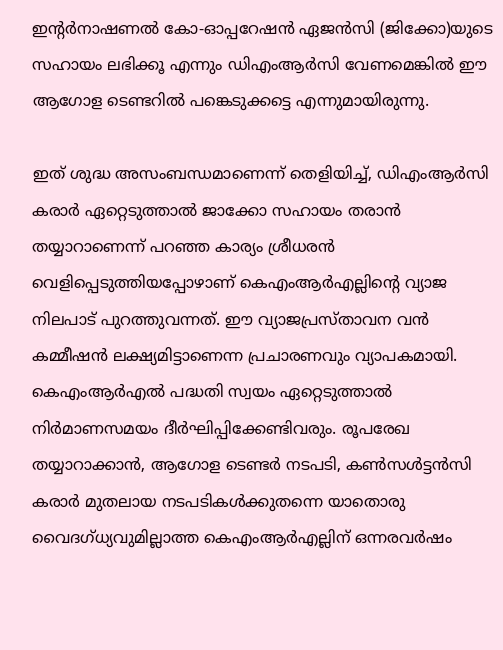ഇന്റര്‍നാഷണല്‍ കോ-ഓപ്പറേഷന്‍ ഏജന്‍സി (ജിക്കോ)യുടെ സഹായം ലഭിക്കൂ എന്നും ഡിഎംആര്‍സി വേണമെങ്കില്‍ ഈ ആഗോള ടെണ്ടറില്‍ പങ്കെടുക്കട്ടെ എന്നുമായിരുന്നു.

ഇത്‌ ശുദ്ധ അസംബന്ധമാണെന്ന്‌ തെളിയിച്ച്‌, ഡിഎംആര്‍സി കരാര്‍ ഏറ്റെടുത്താല്‍ ജാക്കോ സഹായം തരാന്‍ തയ്യാറാണെന്ന്‌ പറഞ്ഞ കാര്യം ശ്രീധരന്‍ വെളിപ്പെടുത്തിയപ്പോഴാണ്‌ കെഎംആര്‍എല്ലിന്റെ വ്യാജ നിലപാട്‌ പുറത്തുവന്നത്‌. ഈ വ്യാജപ്രസ്താവന വന്‍ കമ്മീഷന്‍ ലക്ഷ്യമിട്ടാണെന്ന പ്രചാരണവും വ്യാപകമായി. കെഎംആര്‍എല്‍ പദ്ധതി സ്വയം ഏറ്റെടുത്താല്‍ നിര്‍മാണസമയം ദീര്‍ഘിപ്പിക്കേണ്ടിവരും. രൂപരേഖ തയ്യാറാക്കാന്‍, ആഗോള ടെണ്ടര്‍ നടപടി, കണ്‍സള്‍ട്ടന്‍സി കരാര്‍ മുതലായ നടപടികള്‍ക്കുതന്നെ യാതൊരു വൈദഗ്ധ്യവുമില്ലാത്ത കെഎംആര്‍എല്ലിന്‌ ഒന്നരവര്‍ഷം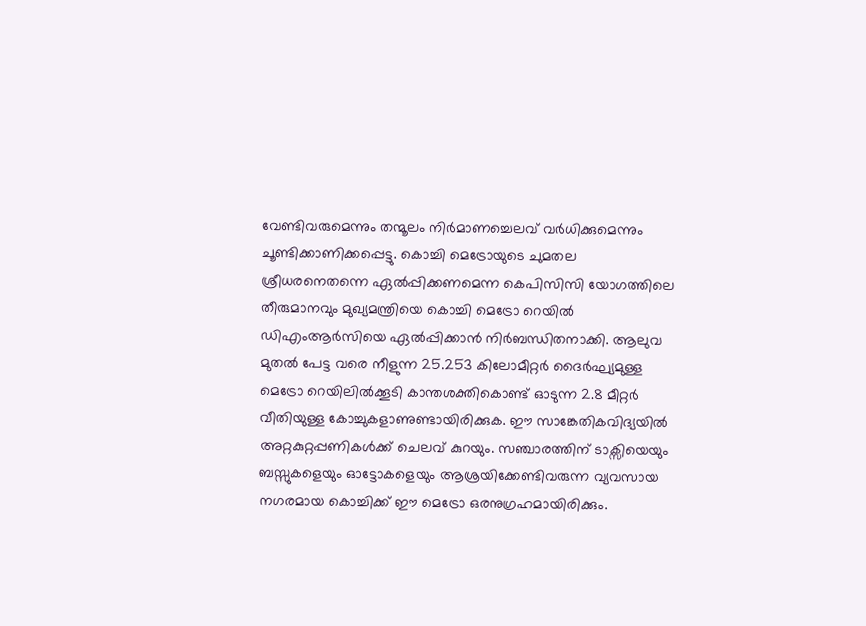വേണ്ടിവരുമെന്നും തന്മൂലം നിര്‍മാണച്ചെലവ്‌ വര്‍ധിക്കുമെന്നും ചൂണ്ടിക്കാണിക്കപ്പെട്ടു. കൊച്ചി മെട്രോയുടെ ചുമതല ശ്രീധരനെതന്നെ ഏല്‍പ്പിക്കണമെന്ന കെപിസിസി യോഗത്തിലെ തീരുമാനവും മുഖ്യമന്ത്രിയെ കൊച്ചി മെട്രോ റെയില്‍ ഡിഎംആര്‍സിയെ ഏല്‍പ്പിക്കാന്‍ നിര്‍ബന്ധിതനാക്കി. ആലുവ മുതല്‍ പേട്ട വരെ നീളുന്ന 25.253 കിലോമീറ്റര്‍ ദൈര്‍ഘ്യമുള്ള മെട്രോ റെയിലില്‍ക്കൂടി കാന്തശക്തികൊണ്ട്‌ ഓടുന്ന 2.8 മീറ്റര്‍ വീതിയുള്ള കോച്ചുകളാണുണ്ടായിരിക്കുക. ഈ സാങ്കേതികവിദ്യയില്‍ അറ്റകുറ്റപ്പണികള്‍ക്ക്‌ ചെലവ്‌ കുറയും. സഞ്ചാരത്തിന്‌ ടാക്സിയെയും ബസ്സുകളെയും ഓട്ടോകളെയും ആശ്രയിക്കേണ്ടിവരുന്ന വ്യവസായ നഗരമായ കൊച്ചിക്ക്‌ ഈ മെട്രോ ഒരനുഗ്രഹമായിരിക്കും.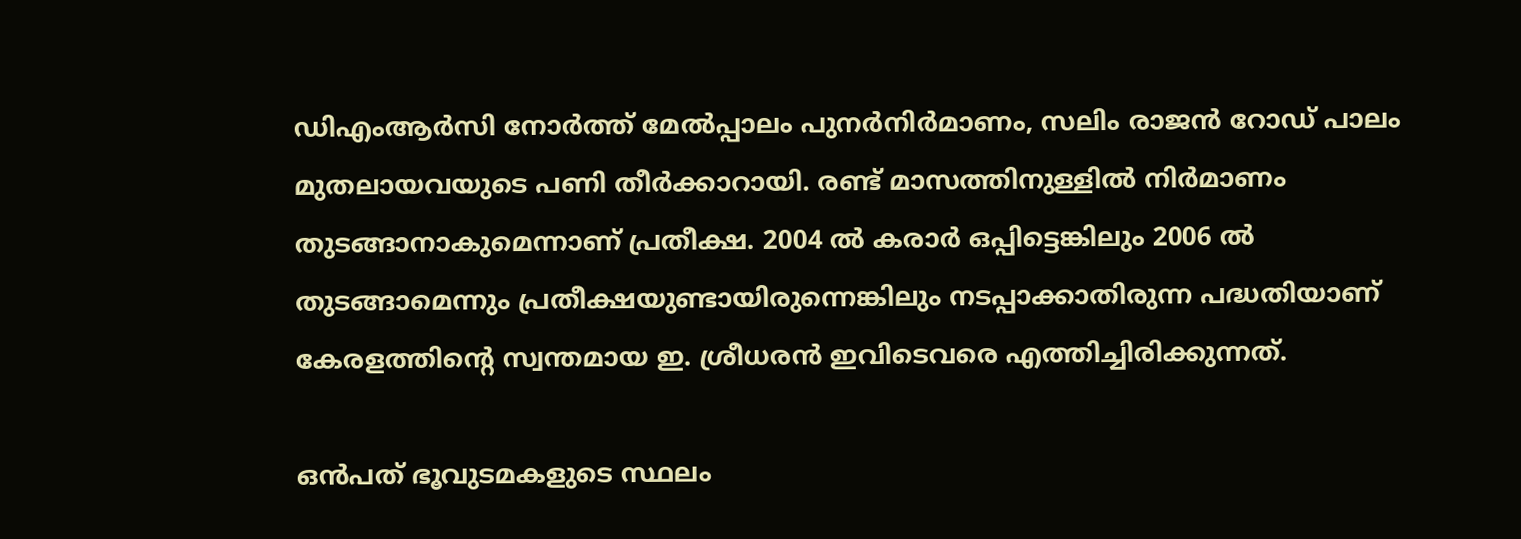ഡിഎംആര്‍സി നോര്‍ത്ത്‌ മേല്‍പ്പാലം പുനര്‍നിര്‍മാണം, സലിം രാജന്‍ റോഡ്‌ പാലം മുതലായവയുടെ പണി തീര്‍ക്കാറായി. രണ്ട്‌ മാസത്തിനുള്ളില്‍ നിര്‍മാണം തുടങ്ങാനാകുമെന്നാണ്‌ പ്രതീക്ഷ. 2004 ല്‍ കരാര്‍ ഒപ്പിട്ടെങ്കിലും 2006 ല്‍ തുടങ്ങാമെന്നും പ്രതീക്ഷയുണ്ടായിരുന്നെങ്കിലും നടപ്പാക്കാതിരുന്ന പദ്ധതിയാണ്‌ കേരളത്തിന്റെ സ്വന്തമായ ഇ. ശ്രീധരന്‍ ഇവിടെവരെ എത്തിച്ചിരിക്കുന്നത്‌.

ഒന്‍പത്‌ ഭൂവുടമകളുടെ സ്ഥലം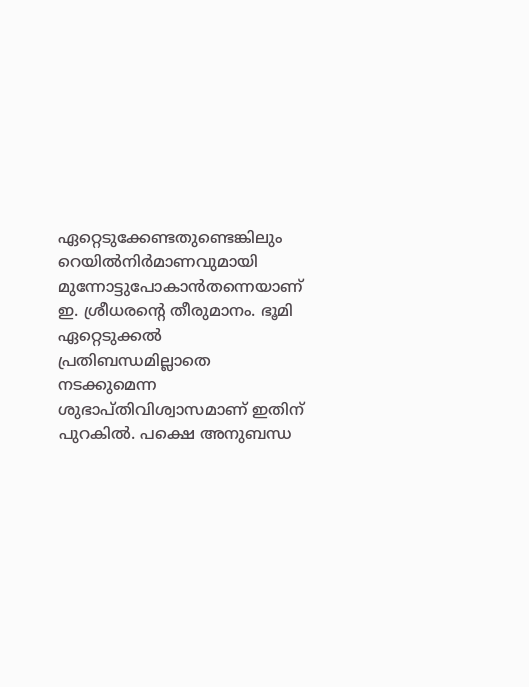ഏറ്റെടുക്കേണ്ടതുണ്ടെങ്കിലും റെയില്‍നിര്‍മാണവുമായി മുന്നോട്ടുപോകാന്‍തന്നെയാണ്‌ ഇ. ശ്രീധരന്റെ തീരുമാനം. ഭൂമി ഏറ്റെടുക്കല്‍ പ്രതിബന്ധമില്ലാതെ നടക്കുമെന്ന ശുഭാപ്തിവിശ്വാസമാണ്‌ ഇതിന്‌ പുറകില്‍. പക്ഷെ അനുബന്ധ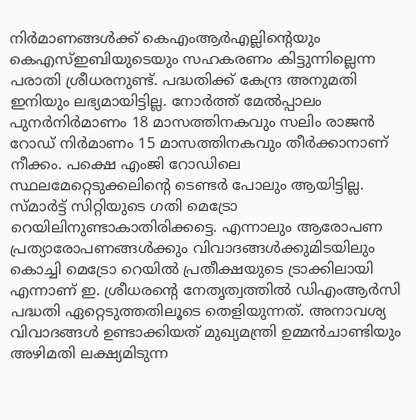നിര്‍മാണങ്ങള്‍ക്ക്‌ കെഎംആര്‍എല്ലിന്റെയും കെഎസ്‌ഇബിയുടെയും സഹകരണം കിട്ടുന്നില്ലെന്ന പരാതി ശ്രീധരനുണ്ട്‌. പദ്ധതിക്ക്‌ കേന്ദ്ര അനുമതി ഇനിയും ലഭ്യമായിട്ടില്ല. നോര്‍ത്ത്‌ മേല്‍പ്പാലം പുനര്‍നിര്‍മാണം 18 മാസത്തിനകവും സലിം രാജന്‍ റോഡ്‌ നിര്‍മാണം 15 മാസത്തിനകവും തീര്‍ക്കാനാണ്‌ നീക്കം. പക്ഷെ എംജി റോഡിലെ സ്ഥലമേറ്റെടുക്കലിന്റെ ടെണ്ടര്‍ പോലും ആയിട്ടില്ല. സ്മാര്‍ട്ട്‌ സിറ്റിയുടെ ഗതി മെട്രോ റെയിലിനുണ്ടാകാതിരിക്കട്ടെ. എന്നാലും ആരോപണ പ്രത്യാരോപണങ്ങള്‍ക്കും വിവാദങ്ങള്‍ക്കുമിടയിലും കൊച്ചി മെട്രോ റെയില്‍ പ്രതീക്ഷയുടെ ട്രാക്കിലായി എന്നാണ്‌ ഇ. ശ്രീധരന്റെ നേതൃത്വത്തില്‍ ഡിഎംആര്‍സി പദ്ധതി ഏറ്റെടുത്തതിലൂടെ തെളിയുന്നത്‌. അനാവശ്യ വിവാദങ്ങള്‍ ഉണ്ടാക്കിയത്‌ മുഖ്യമന്ത്രി ഉമ്മന്‍ചാണ്ടിയും അഴിമതി ലക്ഷ്യമിടുന്ന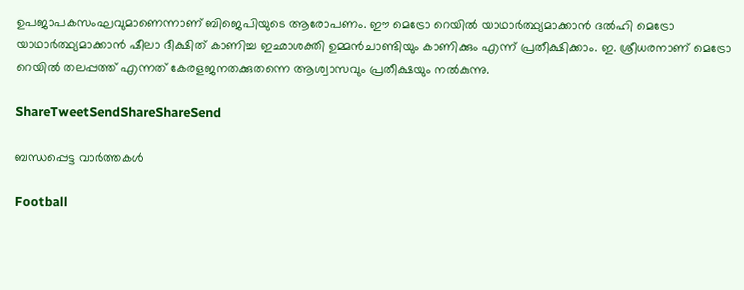ഉപജാപകസംഘവുമാണെന്നാണ്‌ ബിജെപിയുടെ ആരോപണം. ഈ മെട്രോ റെയില്‍ യാഥാര്‍ത്ഥ്യമാക്കാന്‍ ദല്‍ഹി മെട്രോ യാഥാര്‍ത്ഥ്യമാക്കാന്‍ ഷീലാ ദീക്ഷിത്‌ കാണിച്ച ഇഛാശക്തി ഉമ്മന്‍ചാണ്ടിയും കാണിക്കും എന്ന്‌ പ്രതീക്ഷിക്കാം. ഇ. ശ്രീധരനാണ്‌ മെട്രോ റെയില്‍ തലപ്പത്ത്‌ എന്നത്‌ കേരളജനതക്കുതന്നെ ആശ്വാസവും പ്രതീക്ഷയും നല്‍കുന്നു.

ShareTweetSendShareShareSend

ബന്ധപ്പെട്ട വാര്‍ത്തകള്‍

Football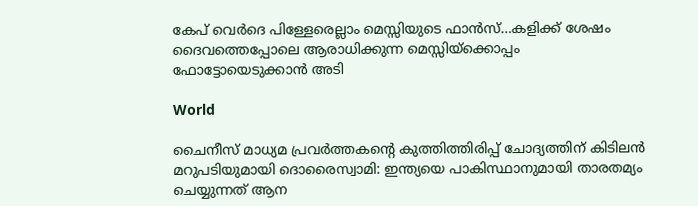കേപ് വെര്‍ദെ പിള്ളേരെല്ലാം മെസ്സിയുടെ ഫാന്‍സ്…കളിക്ക് ശേഷം ദൈവത്തെപ്പോലെ ആരാധിക്കുന്ന മെസ്സിയ്‌ക്കൊപ്പം ഫോട്ടോയെടുക്കാന്‍ അടി

World

ചൈനീസ് മാധ്യമ പ്രവർത്തകന്റെ കുത്തിത്തിരിപ്പ് ചോദ്യത്തിന് കിടിലൻ മറുപടിയുമായി ദൊരൈസ്വാമി: ഇന്ത്യയെ പാകിസ്ഥാനുമായി താരതമ്യം ചെയ്യുന്നത് ആന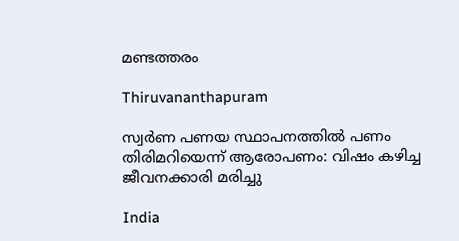മണ്ടത്തരം

Thiruvananthapuram

സ്വര്‍ണ പണയ സ്ഥാപനത്തില്‍ പണം തിരിമറിയെന്ന് ആരോപണം: വിഷം കഴിച്ച ജീവനക്കാരി മരിച്ചു

India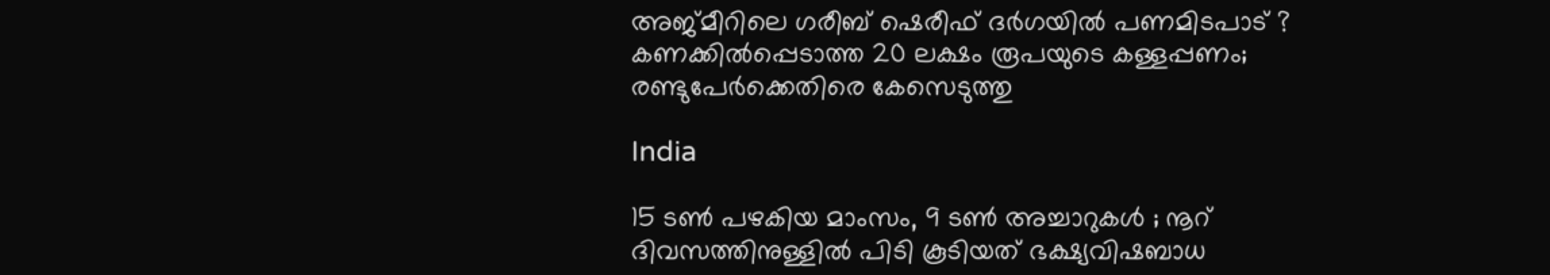അജ്മീറിലെ ഗരീബ് ഷെരീഫ് ദർഗയിൽ പണമിടപാട് ? കണക്കിൽപ്പെടാത്ത 20 ലക്ഷം രൂപയുടെ കള്ളപ്പണം; രണ്ടുപേർക്കെതിരെ കേസെടുത്തു

India

15 ടൺ പഴകിയ മാംസം, 9 ടൺ അച്ചാറുകൾ ; നൂറ് ദിവസത്തിനുള്ളിൽ പിടി കൂടിയത് ഭക്ഷ്യവിഷബാധ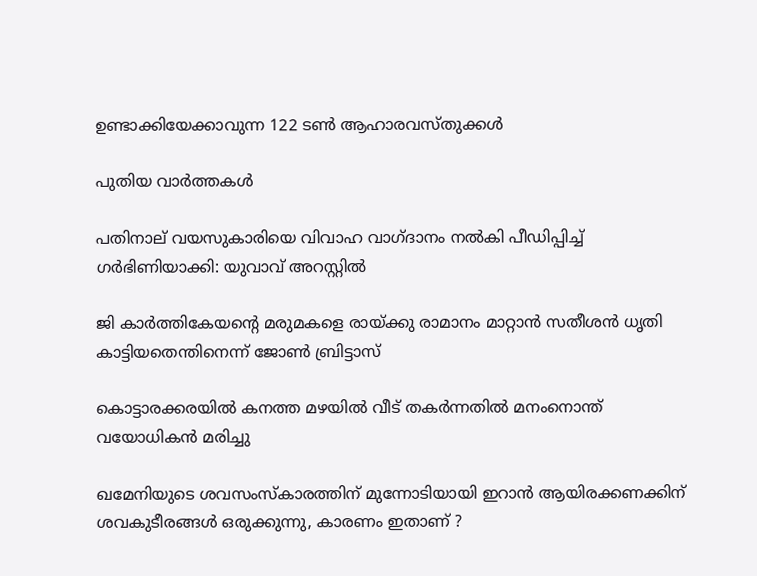ഉണ്ടാക്കിയേക്കാവുന്ന 122 ടൺ ആഹാരവസ്തുക്കൾ

പുതിയ വാര്‍ത്തകള്‍

പതിനാല് വയസുകാരിയെ വിവാഹ വാഗ്ദാനം നല്‍കി പീഡിപ്പിച്ച് ഗര്‍ഭിണിയാക്കി: യുവാവ് അറസ്റ്റില്‍

ജി കാര്‍ത്തികേയന്റെ മരുമകളെ രായ്‌ക്കു രാമാനം മാറ്റാന്‍ സതീശന്‍ ധൃതി കാട്ടിയതെന്തിനെന്ന് ജോണ്‍ ബ്രിട്ടാസ്

കൊട്ടാരക്കരയില്‍ കനത്ത മഴയില്‍ വീട് തകര്‍ന്നതില്‍ മനംനൊന്ത് വയോധികന്‍ മരിച്ചു

ഖമേനിയുടെ ശവസംസ്കാരത്തിന് മുന്നോടിയായി ഇറാൻ ആയിരക്കണക്കിന് ശവകുടീരങ്ങൾ ഒരുക്കുന്നു, കാരണം ഇതാണ് ?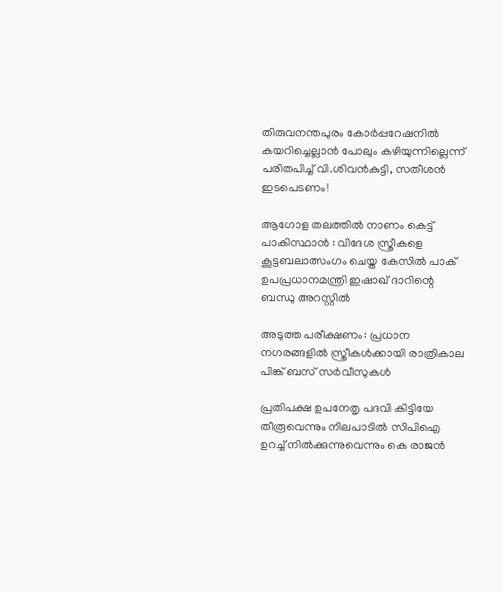തിരുവനന്തപുരം കോര്‍പ്പറേഷനില്‍ കയറിച്ചെല്ലാന്‍ പോലും കഴിയുന്നില്ലെന്ന് പരിതപിച്ച് വി.ശിവന്‍കുട്ടി, സതീശന്‍ ഇടപെടണം!

ആഗോള തലത്തിൽ നാണം കെട്ട് പാകിസ്ഥാൻ : വിദേശ സ്ത്രീകളെ കൂട്ടബലാത്സംഗം ചെയ്ത കേസിൽ പാക് ഉപപ്രധാനമന്ത്രി ഇഷാഖ് ദാറിന്റെ ബന്ധു അറസ്റ്റിൽ

അടുത്ത പരീക്ഷണം: പ്രധാന നഗരങ്ങളില്‍ സ്ത്രീകള്‍ക്കായി രാത്രികാല പിങ്ക് ബസ് സര്‍വീസുകള്‍

പ്രതിപക്ഷ ഉപനേതൃ പദവി കിട്ടിയേ തീരൂവെന്നും നിലപാടില്‍ സിപിഐ ഉറച്ച് നില്‍ക്കുന്നുവെന്നും കെ രാജന്‍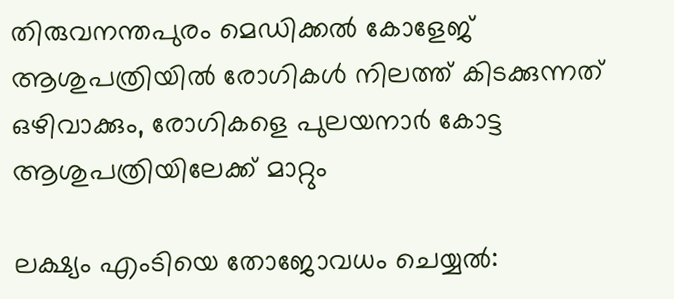തിരുവനന്തപുരം മെഡിക്കല്‍ കോളേജ് ആശുപത്രിയില്‍ രോഗികള്‍ നിലത്ത് കിടക്കുന്നത് ഒഴിവാക്കും, രോഗികളെ പുലയനാര്‍ കോട്ട ആശുപത്രിയിലേക്ക് മാറ്റും

ലക്ഷ്യം എംടിയെ തോജോവധം ചെയ്യല്‍: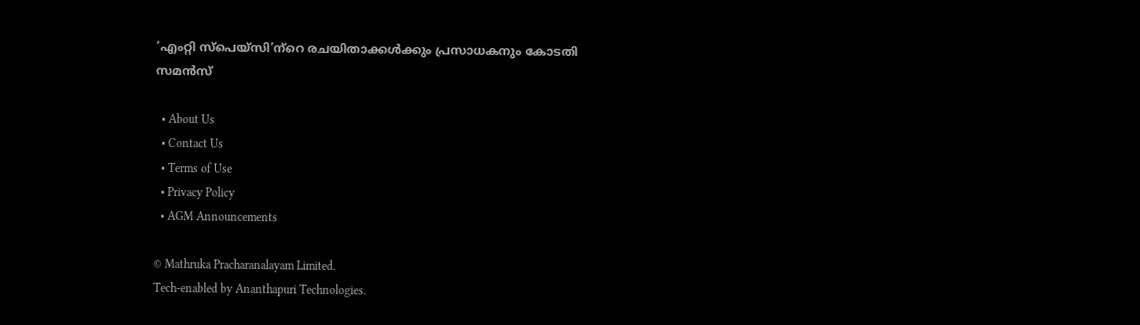‘എംറ്റി സ്‌പെയ്‌സി’ന്‌റെ രചയിതാക്കള്‍ക്കും പ്രസാധകനും കോടതി സമന്‍സ്

  • About Us
  • Contact Us
  • Terms of Use
  • Privacy Policy
  • AGM Announcements

© Mathruka Pracharanalayam Limited.
Tech-enabled by Ananthapuri Technologies.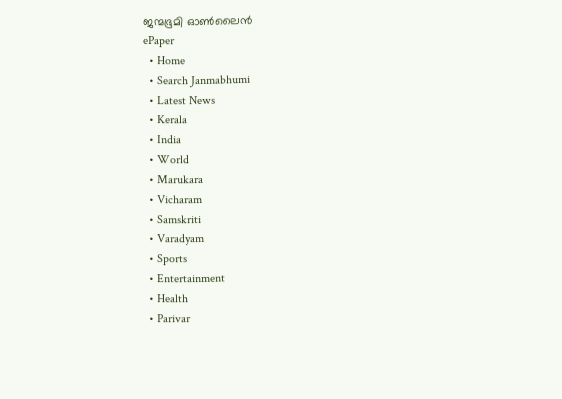ജന്മഭൂമി ഓണ്‍ലൈന്‍
ePaper
  • Home
  • Search Janmabhumi
  • Latest News
  • Kerala
  • India
  • World
  • Marukara
  • Vicharam
  • Samskriti
  • Varadyam
  • Sports
  • Entertainment
  • Health
  • Parivar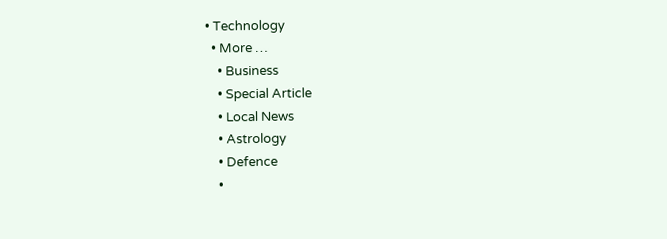• Technology
  • More …
    • Business
    • Special Article
    • Local News
    • Astrology
    • Defence
    •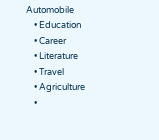Automobile
    • Education
    • Career
    • Literature
    • Travel
    • Agriculture
    •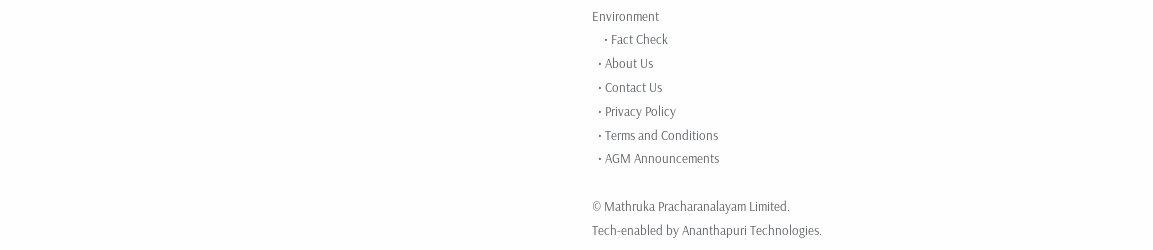Environment
    • Fact Check
  • About Us
  • Contact Us
  • Privacy Policy
  • Terms and Conditions
  • AGM Announcements

© Mathruka Pracharanalayam Limited.
Tech-enabled by Ananthapuri Technologies.